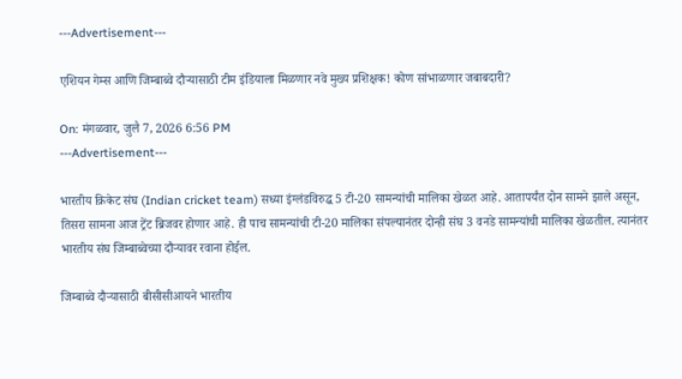---Advertisement---

एशियन गेम्स आणि जिम्बाब्वे दौऱ्यासाठी टीम इंडियाला मिळणार नवे मुख्य प्रशिक्षक! कोण सांभाळणार जबाबदारी?

On: मंगळवार, जुलै 7, 2026 6:56 PM
---Advertisement---

भारतीय क्रिकेट संघ (Indian cricket team) सध्या इंग्लंडविरुद्ध 5 टी-20 सामन्यांची मालिका खेळत आहे. आतापर्यंत दोन सामने झाले असून, तिसरा सामना आज ट्रेंट ब्रिजवर होणार आहे. ही पाच सामन्यांची टी-20 मालिका संपल्यानंतर दोन्ही संघ 3 वनडे सामन्यांची मालिका खेळतील. त्यानंतर भारतीय संघ जिम्बाब्वेच्या दौऱ्यावर रवाना होईल.

जिम्बाब्वे दौऱ्यासाठी बीसीसीआयने भारतीय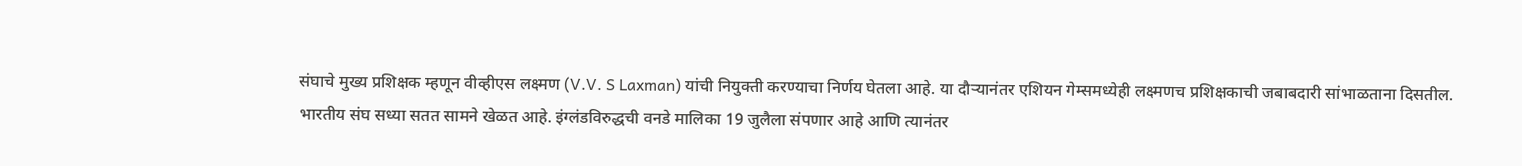संघाचे मुख्य प्रशिक्षक म्हणून वीव्हीएस लक्ष्मण (V.V. S Laxman) यांची नियुक्ती करण्याचा निर्णय घेतला आहे. या दौऱ्यानंतर एशियन गेम्समध्येही लक्ष्मणच प्रशिक्षकाची जबाबदारी सांभाळताना दिसतील. भारतीय संघ सध्या सतत सामने खेळत आहे. इंग्लंडविरुद्धची वनडे मालिका 19 जुलैला संपणार आहे आणि त्यानंतर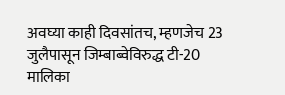अवघ्या काही दिवसांतच, म्हणजेच 23 जुलैपासून जिम्बाब्वेविरुद्ध टी-20 मालिका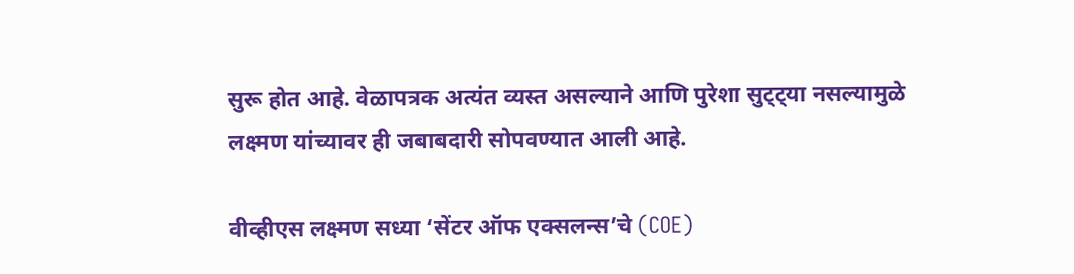सुरू होत आहे. वेळापत्रक अत्यंत व्यस्त असल्याने आणि पुरेशा सुट्ट्या नसल्यामुळे लक्ष्मण यांच्यावर ही जबाबदारी सोपवण्यात आली आहे.

वीव्हीएस लक्ष्मण सध्या ‘सेंटर ऑफ एक्सलन्स’चे (COE)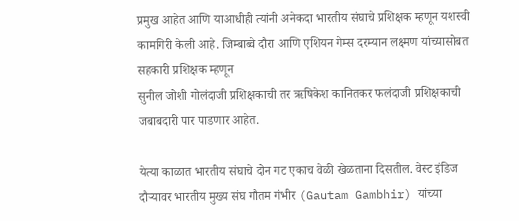प्रमुख आहेत आणि याआधीही त्यांनी अनेकदा भारतीय संघाचे प्रशिक्षक म्हणून यशस्वी कामगिरी केली आहे. जिम्बाब्वे दौरा आणि एशियन गेम्स दरम्यान लक्ष्मण यांच्यासोबत सहकारी प्रशिक्षक म्हणून
सुनील जोशी गोलंदाजी प्रशिक्षकाची तर ऋषिकेश कानितकर फलंदाजी प्रशिक्षकाची जबाबदारी पार पाडणार आहेत.

येत्या काळात भारतीय संघाचे दोन गट एकाच वेळी खेळताना दिसतील. वेस्ट इंडिज दौऱ्यावर भारतीय मुख्य संघ गौतम गंभीर (Gautam Gambhir) यांच्या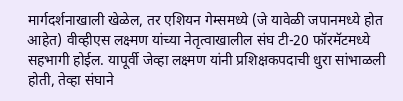मार्गदर्शनाखाली खेळेल, तर एशियन गेम्समध्ये (जे यावेळी जपानमध्ये होत आहेत) वीव्हीएस लक्ष्मण यांच्या नेतृत्वाखालील संघ टी-20 फॉरमॅटमध्ये सहभागी होईल. यापूर्वी जेव्हा लक्ष्मण यांनी प्रशिक्षकपदाची धुरा सांभाळली होती, तेव्हा संघाने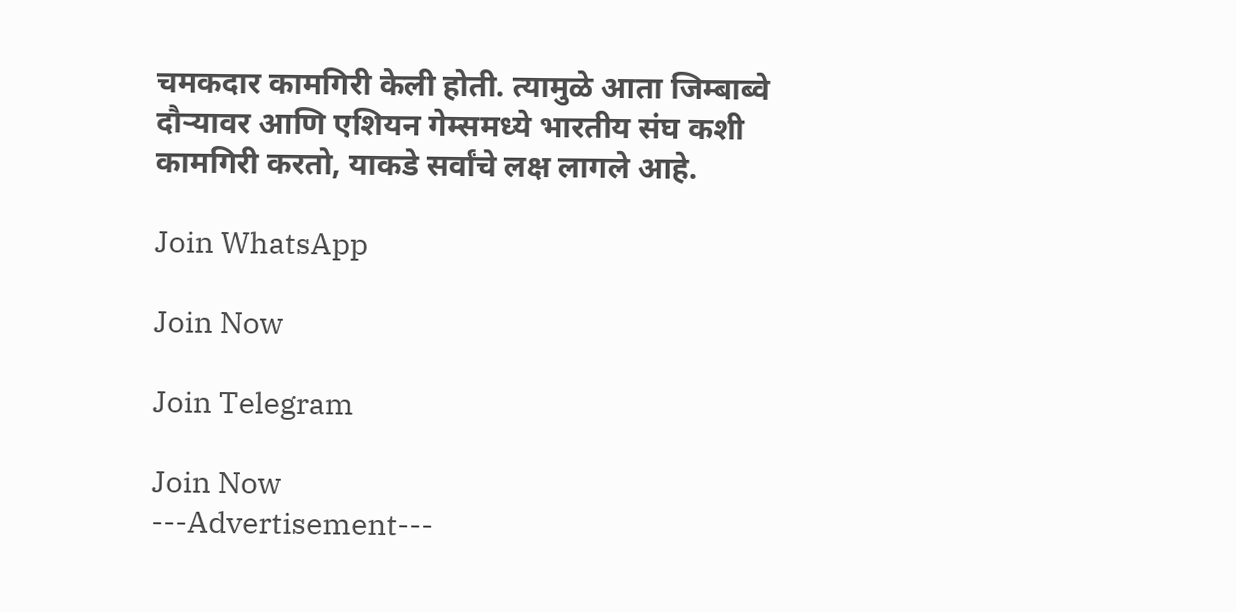चमकदार कामगिरी केली होती. त्यामुळे आता जिम्बाब्वे दौऱ्यावर आणि एशियन गेम्समध्ये भारतीय संघ कशी कामगिरी करतो, याकडे सर्वांचे लक्ष लागले आहे.

Join WhatsApp

Join Now

Join Telegram

Join Now
---Advertisement---